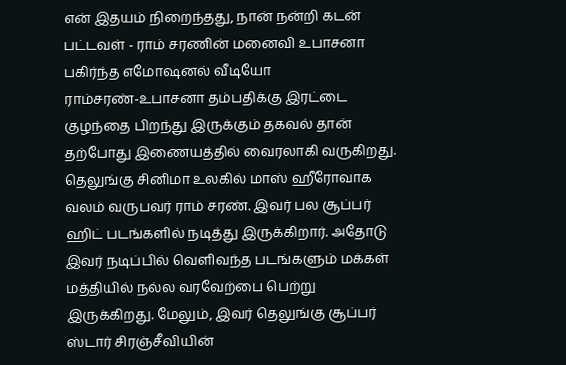என் இதயம் நிறைந்தது, நான் நன்றி கடன் பட்டவள் - ராம் சரணின் மனைவி உபாசனா பகிர்ந்த எமோஷனல் வீடியோ
ராம்சரண்-உபாசனா தம்பதிக்கு இரட்டை குழந்தை பிறந்து இருக்கும் தகவல் தான் தற்போது இணையத்தில் வைரலாகி வருகிறது. தெலுங்கு சினிமா உலகில் மாஸ் ஹீரோவாக வலம் வருபவர் ராம் சரண். இவர் பல சூப்பர் ஹிட் படங்களில் நடித்து இருக்கிறார். அதோடு இவர் நடிப்பில் வெளிவந்த படங்களும் மக்கள் மத்தியில் நல்ல வரவேற்பை பெற்று இருக்கிறது. மேலும், இவர் தெலுங்கு சூப்பர் ஸ்டார் சிரஞ்சீவியின்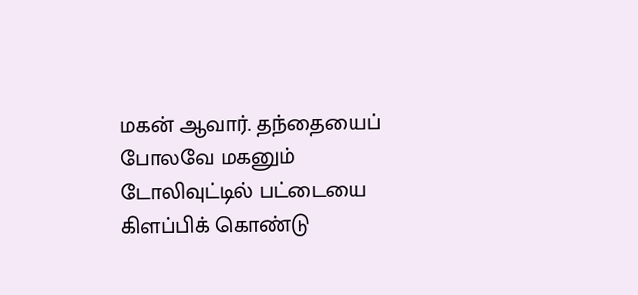மகன் ஆவார். தந்தையைப் போலவே மகனும் டோலிவுட்டில் பட்டையை கிளப்பிக் கொண்டு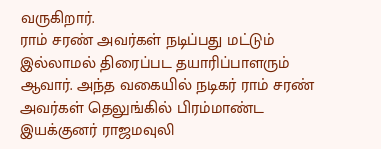வருகிறார்.
ராம் சரண் அவர்கள் நடிப்பது மட்டும் இல்லாமல் திரைப்பட தயாரிப்பாளரும் ஆவார். அந்த வகையில் நடிகர் ராம் சரண் அவர்கள் தெலுங்கில் பிரம்மாண்ட இயக்குனர் ராஜமவுலி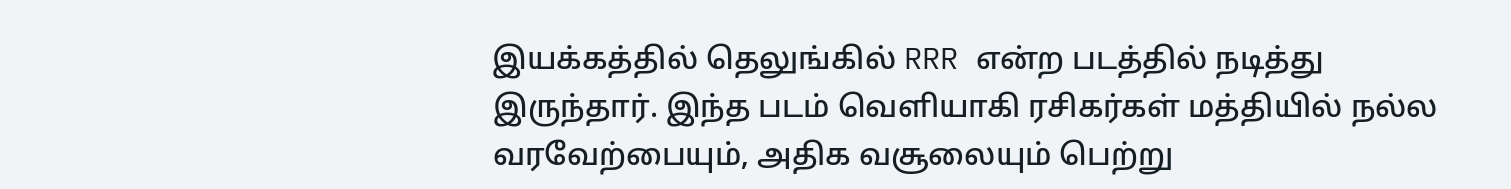இயக்கத்தில் தெலுங்கில் RRR என்ற படத்தில் நடித்து இருந்தார். இந்த படம் வெளியாகி ரசிகர்கள் மத்தியில் நல்ல வரவேற்பையும், அதிக வசூலையும் பெற்று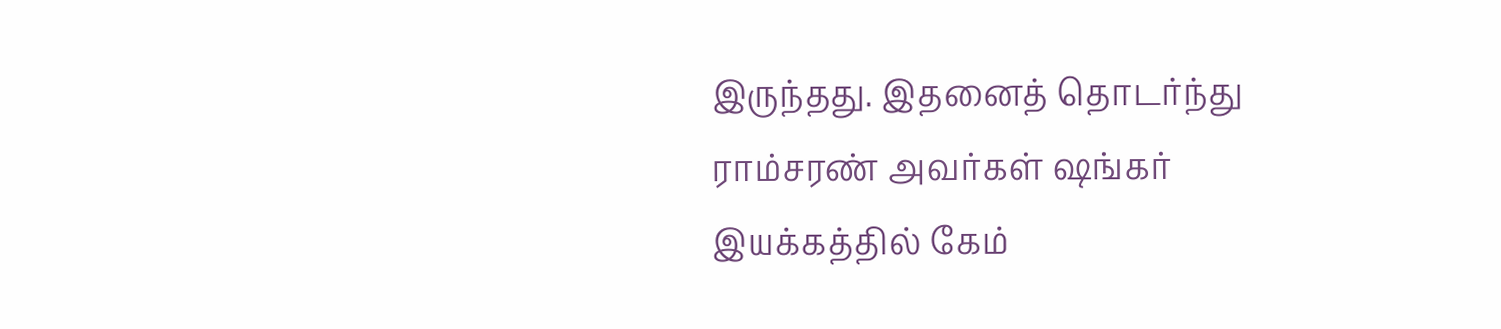இருந்தது. இதனைத் தொடர்ந்து ராம்சரண் அவர்கள் ஷங்கர் இயக்கத்தில் கேம்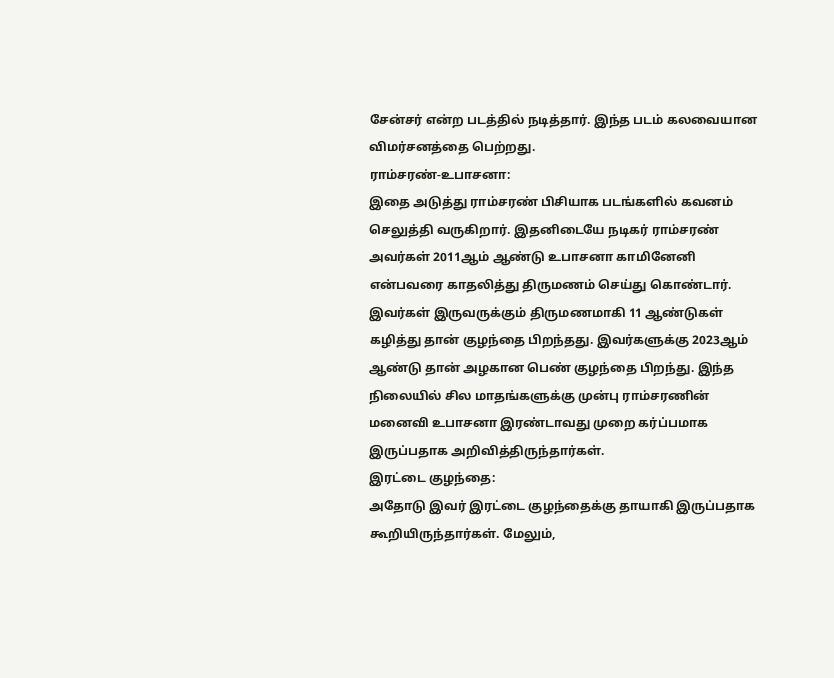சேன்சர் என்ற படத்தில் நடித்தார். இந்த படம் கலவையான விமர்சனத்தை பெற்றது.
ராம்சரண்-உபாசனா:
இதை அடுத்து ராம்சரண் பிசியாக படங்களில் கவனம் செலுத்தி வருகிறார். இதனிடையே நடிகர் ராம்சரண் அவர்கள் 2011ஆம் ஆண்டு உபாசனா காமினேனி என்பவரை காதலித்து திருமணம் செய்து கொண்டார். இவர்கள் இருவருக்கும் திருமணமாகி 11 ஆண்டுகள் கழித்து தான் குழந்தை பிறந்தது. இவர்களுக்கு 2023ஆம் ஆண்டு தான் அழகான பெண் குழந்தை பிறந்து. இந்த நிலையில் சில மாதங்களுக்கு முன்பு ராம்சரணின் மனைவி உபாசனா இரண்டாவது முறை கர்ப்பமாக இருப்பதாக அறிவித்திருந்தார்கள்.
இரட்டை குழந்தை:
அதோடு இவர் இரட்டை குழந்தைக்கு தாயாகி இருப்பதாக கூறியிருந்தார்கள். மேலும்,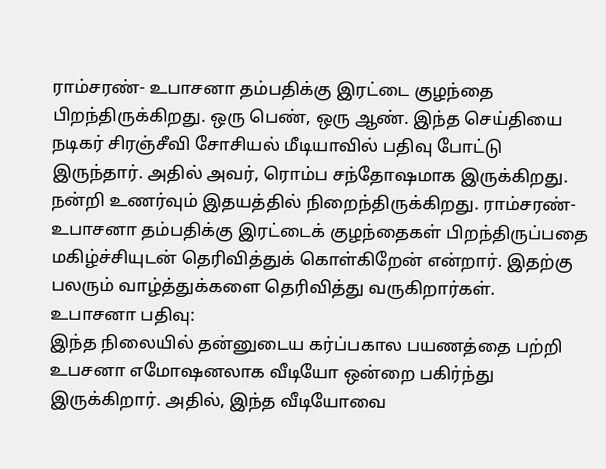ராம்சரண்- உபாசனா தம்பதிக்கு இரட்டை குழந்தை பிறந்திருக்கிறது. ஒரு பெண், ஒரு ஆண். இந்த செய்தியை நடிகர் சிரஞ்சீவி சோசியல் மீடியாவில் பதிவு போட்டு இருந்தார். அதில் அவர், ரொம்ப சந்தோஷமாக இருக்கிறது. நன்றி உணர்வும் இதயத்தில் நிறைந்திருக்கிறது. ராம்சரண்- உபாசனா தம்பதிக்கு இரட்டைக் குழந்தைகள் பிறந்திருப்பதை மகிழ்ச்சியுடன் தெரிவித்துக் கொள்கிறேன் என்றார். இதற்கு பலரும் வாழ்த்துக்களை தெரிவித்து வருகிறார்கள்.
உபாசனா பதிவு:
இந்த நிலையில் தன்னுடைய கர்ப்பகால பயணத்தை பற்றி உபசனா எமோஷனலாக வீடியோ ஒன்றை பகிர்ந்து இருக்கிறார். அதில், இந்த வீடியோவை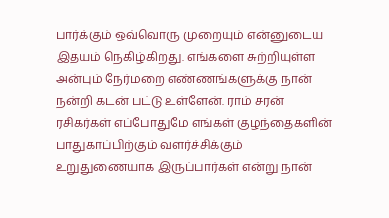பார்க்கும் ஒவ்வொரு முறையும் என்னுடைய இதயம் நெகிழ்கிறது. எங்களை சுற்றியுள்ள அன்பும் நேர்மறை எண்ணங்களுக்கு நான் நன்றி கடன் பட்டு உள்ளேன். ராம் சரன் ரசிகர்கள் எப்போதுமே எங்கள் குழந்தைகளின் பாதுகாப்பிற்கும் வளர்ச்சிக்கும் உறுதுணையாக இருப்பார்கள் என்று நான்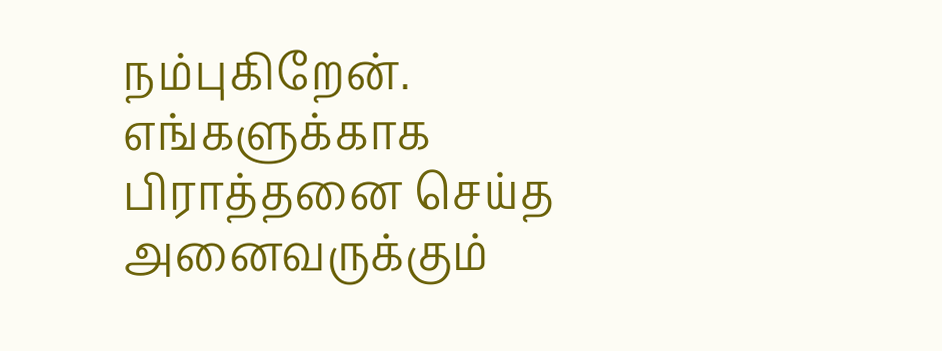நம்புகிறேன். எங்களுக்காக பிராத்தனை செய்த அனைவருக்கும்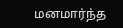மனமார்ந்த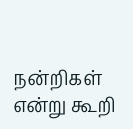நன்றிகள் என்று கூறி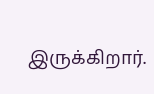இருக்கிறார்.